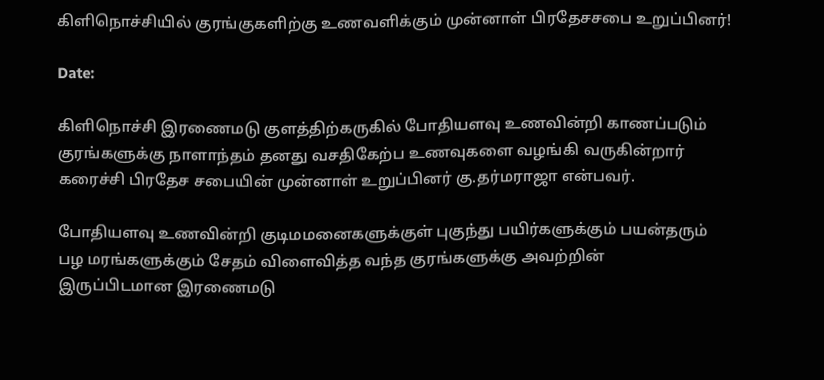கிளிநொச்சியில் குரங்குகளிற்கு உணவளிக்கும் முன்னாள் பிரதேசசபை உறுப்பினர்!

Date:

கிளிநொச்சி இரணைமடு குளத்திற்கருகில் போதியளவு உணவின்றி காணப்படும்
குரங்களுக்கு நாளாந்தம் தனது வசதிகேற்ப உணவுகளை வழங்கி வருகின்றார்
கரைச்சி பிரதேச சபையின் முன்னாள் உறுப்பினர் கு.தர்மராஜா என்பவர்.

போதியளவு உணவின்றி குடிமமனைகளுக்குள் புகுந்து பயிர்களுக்கும் பயன்தரும்
பழ மரங்களுக்கும் சேதம் விளைவித்த வந்த குரங்களுக்கு அவற்றின்
இருப்பிடமான இரணைமடு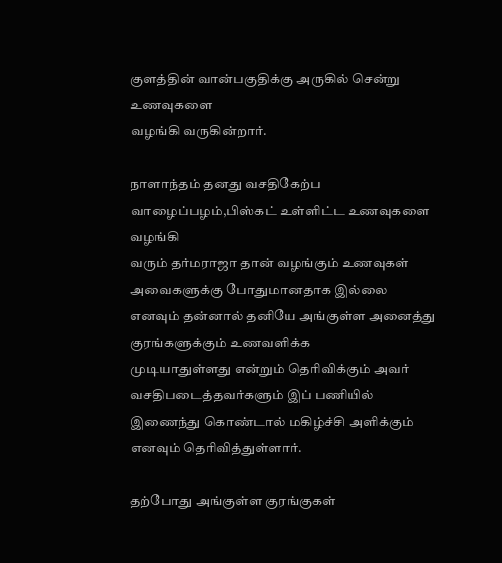குளத்தின் வான்பகுதிக்கு அருகில் சென்று உணவுகளை
வழங்கி வருகின்றார்.

நாளாந்தம் தனது வசதிகேற்ப வாழைப்பழம்,பிஸ்கட் உள்ளிட்ட உணவுகளை வழங்கி
வரும் தர்மராஜா தான் வழங்கும் உணவுகள் அவைகளுக்கு போதுமானதாக இல்லை
எனவும் தன்னால் தனியே அங்குள்ள அனைத்து குரங்களுக்கும் உணவளிக்க
முடியாதுள்ளது என்றும் தெரிவிக்கும் அவர் வசதிபடைத்தவர்களும் இப் பணியில்
இணைந்து கொண்டால் மகிழ்ச்சி அளிக்கும் எனவும் தெரிவித்துள்ளார்.

தற்போது அங்குள்ள குரங்குகள்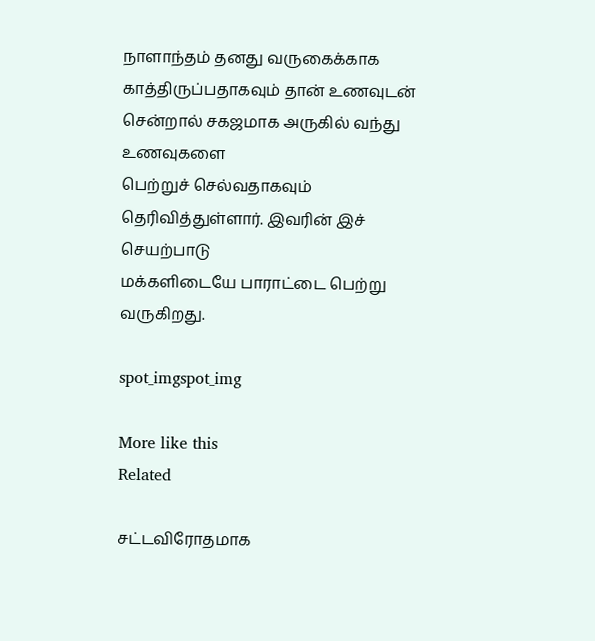நாளாந்தம் தனது வருகைக்காக
காத்திருப்பதாகவும் தான் உணவுடன் சென்றால் சகஜமாக அருகில் வந்து உணவுகளை
பெற்றுச் செல்வதாகவும் தெரிவித்துள்ளார். இவரின் இச் செயற்பாடு
மக்களிடையே பாராட்டை பெற்று வருகிறது.

spot_imgspot_img

More like this
Related

சட்டவிரோதமாக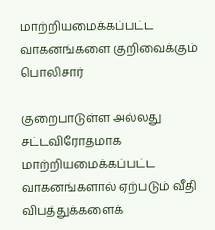மாற்றியமைக்கப்பட்ட வாகனங்களை குறிவைக்கும் பொலிசார்

குறைபாடுள்ள அல்லது சட்டவிரோதமாக மாற்றியமைக்கப்பட்ட வாகனங்களால் ஏற்படும் வீதி விபத்துக்களைக்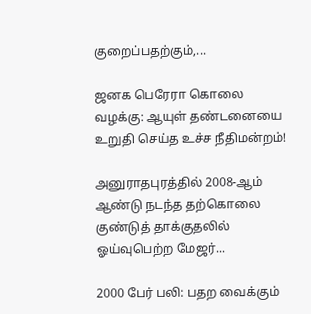குறைப்பதற்கும்,...

ஜனக பெரேரா கொலை வழக்கு: ஆயுள் தண்டனையை உறுதி செய்த உச்ச நீதிமன்றம்!

அனுராதபுரத்தில் 2008-ஆம் ஆண்டு நடந்த தற்கொலை குண்டுத் தாக்குதலில் ஓய்வுபெற்ற மேஜர்...

2000 பேர் பலி: பதற வைக்கும்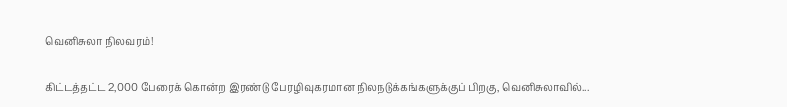வெனிசுலா நிலவரம்!

கிட்டத்தட்ட 2,000 பேரைக் கொன்ற இரண்டு பேரழிவுகரமான நிலநடுக்கங்களுக்குப் பிறகு, வெனிசுலாவில்...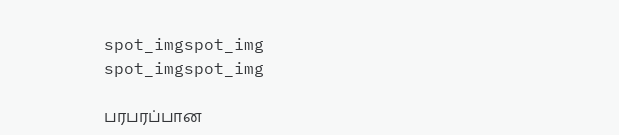spot_imgspot_img
spot_imgspot_img

பரபரப்பான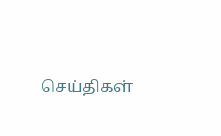செய்திகள்